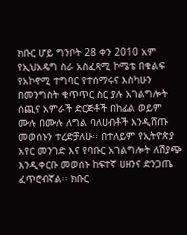ክቡር ሆይ ግንቦት 28 ቀን 2010 አም የኢህአዴግ ስራ አስፈጻሚ ኮሜቴ በቁልፍ የአኮኖሚ ተግባር የተሰማሩና እስካሁን በመንግስት ቁጥጥር ስር ያሉ አገልግሎት ሰጪና አምራች ድርጅቶች በከፊል ወይም ሙሉ በሙሉ ለግል ባለሀብቶች እንዲሸጡ መወሰኑን ተረድቻለሁ፡፡ በተለይም የኢትዮጵያ አየር መንገድ እና የባቡር አገልግሎት ለሽያጭ እንዲቀርቡ መወሰኑ ከፍተኛ ሀዘንና ድንጋጤ ፈጥሮብኛል፡፡ ክቡር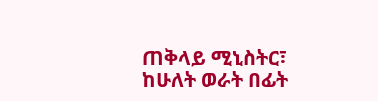ጠቅላይ ሚኒስትር፣ ከሁለት ወራት በፊት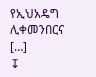የኢህአዴግ ሊቀመንበርና […]
↧